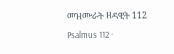መዝሙራት ዘዳዊት 112
Psalmus 112 ·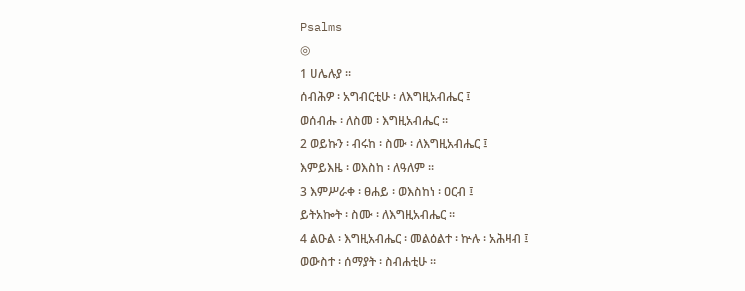Psalms
◎
1 ሀሌሉያ ።
ሰብሕዎ ፡ አግብርቲሁ ፡ ለእግዚአብሔር ፤
ወሰብሑ ፡ ለስመ ፡ እግዚአብሔር ።
2 ወይኩን ፡ ብሩከ ፡ ስሙ ፡ ለእግዚአብሔር ፤
እምይእዜ ፡ ወእስከ ፡ ለዓለም ።
3 እምሥራቀ ፡ ፀሐይ ፡ ወእስከነ ፡ ዐርብ ፤
ይትአኰት ፡ ስሙ ፡ ለእግዚአብሔር ።
4 ልዑል ፡ እግዚአብሔር ፡ መልዕልተ ፡ ኵሉ ፡ አሕዛብ ፤
ወውስተ ፡ ሰማያት ፡ ስብሐቲሁ ።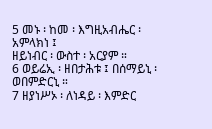5 መኑ ፡ ከመ ፡ እግዚአብሔር ፡ አምላክነ ፤
ዘይነብር ፡ ውስተ ፡ አርያም ።
6 ወይሬኢ ፡ ዘበታሕቱ ፤ በሰማይኒ ፡ ወበምድርኒ ።
7 ዘያነሥኦ ፡ ለነዳይ ፡ እምድር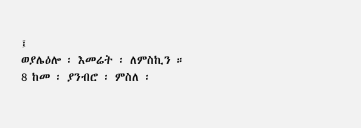፤
ወያሌዕሎ ፡ እመሬት ፡ ለምስኪን ።
8 ከመ ፡ ያንብሮ ፡ ምስለ ፡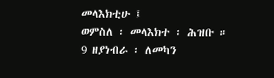መላእክቲሁ ፤
ወምስለ ፡ መላእክተ ፡ ሕዝቡ ።
9 ዘያነብራ ፡ ለመካን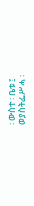፡ ውስተ ፡ ቤቱ ፤
ወያስትፌሥሓ ፡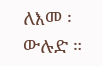ለእመ ፡ ውሉድ ።